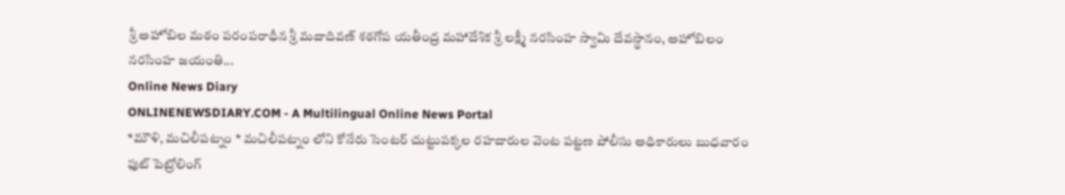శ్రీ అహోబిల మఠం పరంపరాధీన శ్రీ మదాదివణ్ శఠగోప యతీంద్ర మహాదేశిక శ్రీ లక్ష్మీ నరసింహ స్వామి దేవస్థానం, అహోబిలం నరసింహ జయంతి...
Online News Diary
ONLINENEWSDIARY.COM - A Multilingual Online News Portal
*మౌళి, మచిలీపట్నం * మచిలీపట్నం లోని కోనేరు సెంటర్ చుట్టుపక్కల రహదారుల వెంట పట్టణ పోలీసు అధికారులు బుధవారం ఫుట్ పెట్రోలింగ్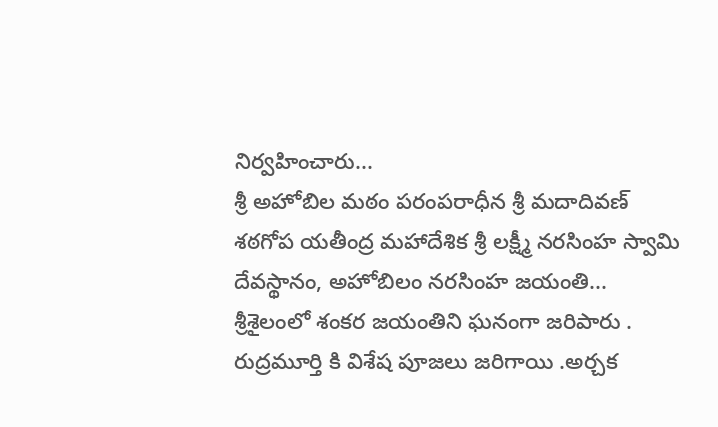నిర్వహించారు...
శ్రీ అహోబిల మఠం పరంపరాధీన శ్రీ మదాదివణ్ శఠగోప యతీంద్ర మహాదేశిక శ్రీ లక్ష్మీ నరసింహ స్వామి దేవస్థానం, అహోబిలం నరసింహ జయంతి...
శ్రీశైలంలో శంకర జయంతిని ఘనంగా జరిపారు . రుద్రమూర్తి కి విశేష పూజలు జరిగాయి .అర్చక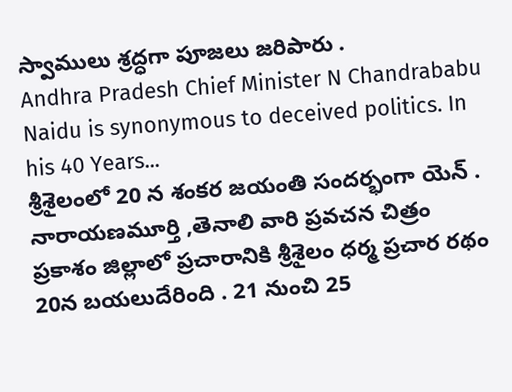స్వాములు శ్రద్ధగా పూజలు జరిపారు .
Andhra Pradesh Chief Minister N Chandrababu Naidu is synonymous to deceived politics. In his 40 Years...
శ్రీశైలంలో 20 న శంకర జయంతి సందర్భంగా యెన్ . నారాయణమూర్తి ,తెనాలి వారి ప్రవచన చిత్రం
ప్రకాశం జిల్లాలో ప్రచారానికి శ్రీశైలం ధర్మ ప్రచార రథం 20న బయలుదేరింది . 21 నుంచి 25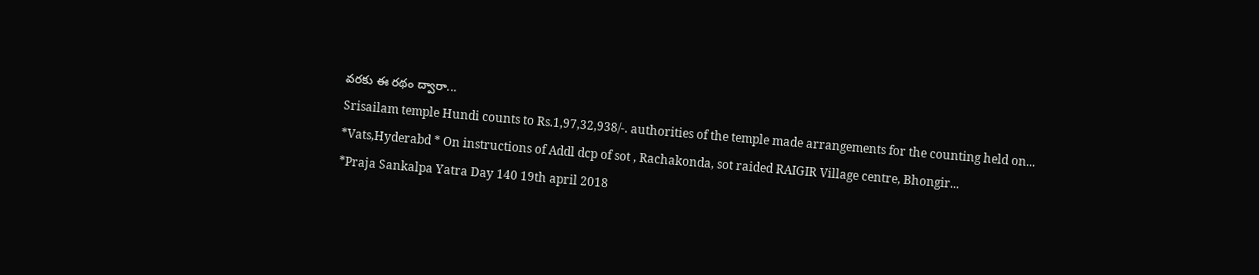వరకు ఈ రథం ద్వారా...
Srisailam temple Hundi counts to Rs.1,97,32,938/-. authorities of the temple made arrangements for the counting held on...
*Vats,Hyderabd * On instructions of Addl dcp of sot , Rachakonda, sot raided RAIGIR Village centre, Bhongir...
*Praja Sankalpa Yatra Day 140 19th april 2018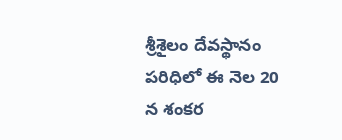శ్రీశైలం దేవస్థానం పరిధిలో ఈ నెల 20 న శంకర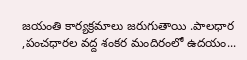జయంతి కార్యక్రమాలు జరుగుతాయి .పాలధార ,పంచధారల వద్ద శంకర మందిరంలో ఉదయం...